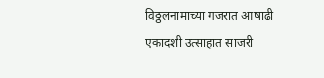विठ्ठलनामाच्या गजरात आषाढी एकादशी उत्साहात साजरी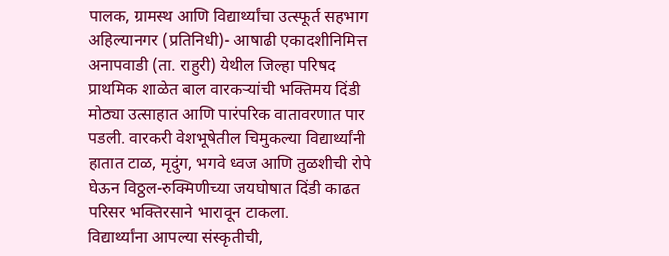पालक, ग्रामस्थ आणि विद्यार्थ्यांचा उत्स्फूर्त सहभाग
अहिल्यानगर (प्रतिनिधी)- आषाढी एकादशीनिमित्त अनापवाडी (ता. राहुरी) येथील जिल्हा परिषद प्राथमिक शाळेत बाल वारकऱ्यांची भक्तिमय दिंडी मोठ्या उत्साहात आणि पारंपरिक वातावरणात पार पडली. वारकरी वेशभूषेतील चिमुकल्या विद्यार्थ्यांनी हातात टाळ, मृदुंग, भगवे ध्वज आणि तुळशीची रोपे घेऊन विठ्ठल-रुक्मिणीच्या जयघोषात दिंडी काढत परिसर भक्तिरसाने भारावून टाकला.
विद्यार्थ्यांना आपल्या संस्कृतीची,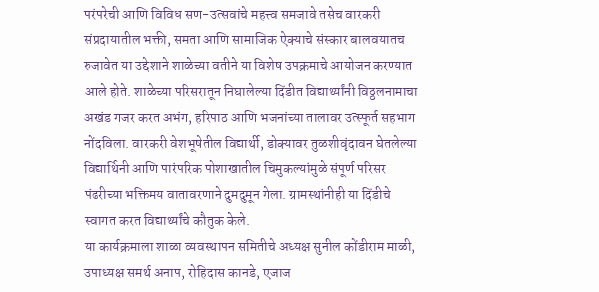परंपरेची आणि विविध सण-उत्सवांचे महत्त्व समजावे तसेच वारकरी संप्रदायातील भक्ती, समता आणि सामाजिक ऐक्याचे संस्कार बालवयातच रुजावेत या उद्देशाने शाळेच्या वतीने या विशेष उपक्रमाचे आयोजन करण्यात आले होते. शाळेच्या परिसरातून निघालेल्या दिंडीत विद्यार्थ्यांनी विठ्ठलनामाचा अखंड गजर करत अभंग, हरिपाठ आणि भजनांच्या तालावर उत्स्फूर्त सहभाग नोंदविला. वारकरी वेशभूषेतील विद्यार्थी, डोक्यावर तुळशीवृंदावन घेतलेल्या विद्यार्थिनी आणि पारंपरिक पोशाखातील चिमुकल्यांमुळे संपूर्ण परिसर पंढरीच्या भक्तिमय वातावरणाने दुमदुमून गेला. ग्रामस्थांनीही या दिंडीचे स्वागत करत विद्यार्थ्यांचे कौतुक केले.
या कार्यक्रमाला शाळा व्यवस्थापन समितीचे अध्यक्ष सुनील कोंडीराम माळी, उपाध्यक्ष समर्थ अनाप, रोहिदास कानडे, एजाज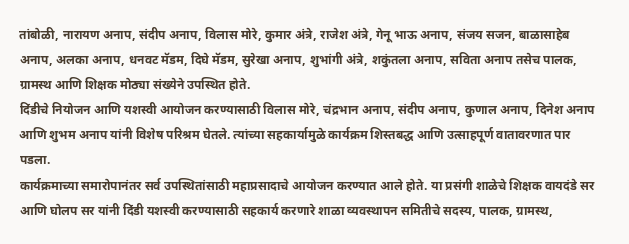तांबोळी, नारायण अनाप, संदीप अनाप, विलास मोरे, कुमार अंत्रे, राजेश अंत्रे, गेनू भाऊ अनाप, संजय सजन, बाळासाहेब अनाप, अलका अनाप, धनवट मॅडम, दिघे मॅडम, सुरेखा अनाप, शुभांगी अंत्रे, शकुंतला अनाप, सविता अनाप तसेच पालक, ग्रामस्थ आणि शिक्षक मोठ्या संख्येने उपस्थित होते.
दिंडीचे नियोजन आणि यशस्वी आयोजन करण्यासाठी विलास मोरे, चंद्रभान अनाप, संदीप अनाप, कुणाल अनाप, दिनेश अनाप आणि शुभम अनाप यांनी विशेष परिश्रम घेतले. त्यांच्या सहकार्यामुळे कार्यक्रम शिस्तबद्ध आणि उत्साहपूर्ण वातावरणात पार पडला.
कार्यक्रमाच्या समारोपानंतर सर्व उपस्थितांसाठी महाप्रसादाचे आयोजन करण्यात आले होते. या प्रसंगी शाळेचे शिक्षक वायदंडे सर आणि घोलप सर यांनी दिंडी यशस्वी करण्यासाठी सहकार्य करणारे शाळा व्यवस्थापन समितीचे सदस्य, पालक, ग्रामस्थ,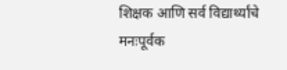शिक्षक आणि सर्व विद्यार्थ्यांचे मनःपूर्वक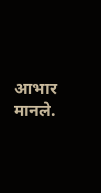आभार मानले.